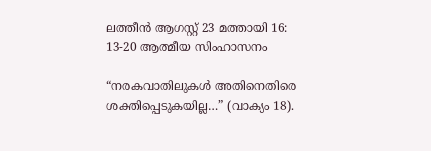ലത്തീൻ ആഗസ്റ്റ് 23 മത്തായി 16: 13-20 ആത്മീയ സിംഹാസനം

“നരകവാതിലുകൾ അതിനെതിരെ ശക്തിപ്പെടുകയില്ല…” (വാക്യം 18).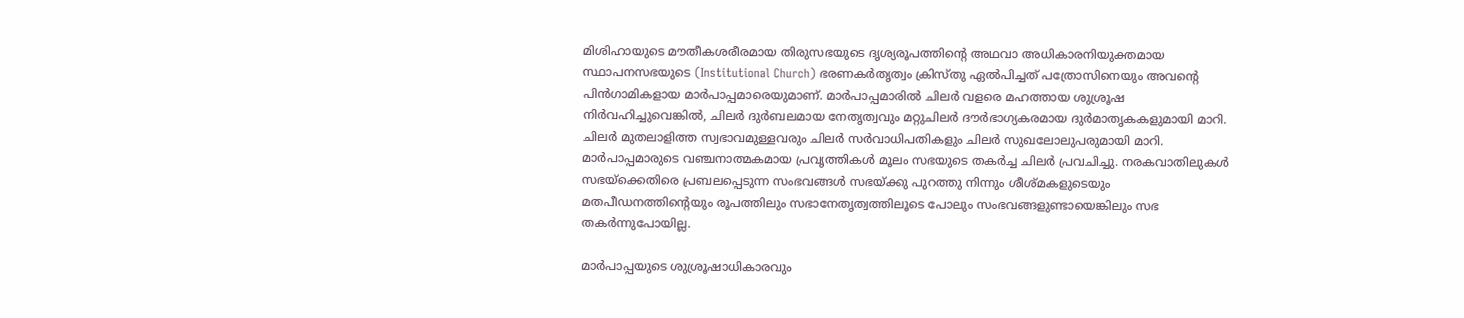മിശിഹായുടെ മൗതീകശരീരമായ തിരുസഭയുടെ ദൃശ്യരൂപത്തിന്റെ അഥവാ അധികാരനിയുക്തമായ സ്ഥാപനസഭയുടെ (Institutional Church) ഭരണകര്‍തൃത്വം ക്രിസ്തു ഏൽപിച്ചത് പത്രോസിനെയും അവന്റെ പിൻഗാമികളായ മാർപാപ്പമാരെയുമാണ്. മാർപാപ്പമാരിൽ ചിലര്‍ വളരെ മഹത്തായ ശുശ്രൂഷ നിർവഹിച്ചുവെങ്കിൽ, ചിലർ ദുര്‍ബലമായ നേതൃത്വവും മറ്റുചിലർ ദൗര്‍ഭാഗ്യകരമായ ദുർമാതൃകകളുമായി മാറി. ചിലർ മുതലാളിത്ത സ്വഭാവമുള്ളവരും ചിലർ സര്‍വാധിപതികളും ചിലർ സുഖലോലുപരുമായി മാറി. മാർപാപ്പമാരുടെ വഞ്ചനാത്മകമായ പ്രവൃത്തികൾ മൂലം സഭയുടെ തകർച്ച ചിലർ പ്രവചിച്ചു. നരകവാതിലുകൾ സഭയ്‌ക്കെതിരെ പ്രബലപ്പെടുന്ന സംഭവങ്ങൾ സഭയ്ക്കു പുറത്തു നിന്നും ശീശ്മകളുടെയും മതപീഡനത്തിന്റെയും രൂപത്തിലും സഭാനേതൃത്വത്തിലൂടെ പോലും സംഭവങ്ങളുണ്ടായെങ്കിലും സഭ തകര്‍ന്നുപോയില്ല.

മാർപാപ്പയുടെ ശുശ്രൂഷാധികാരവും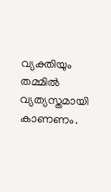വ്യക്തിയും തമ്മിൽ വ്യത്യസ്തമായി കാണണം.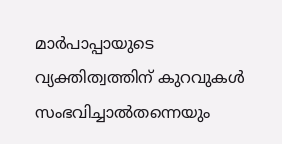മാർപാപ്പായുടെ വ്യക്തിത്വത്തിന് കുറവുകൾ സംഭവിച്ചാൽതന്നെയും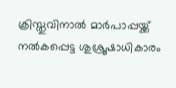ക്രിസ്തുവിനാൽ മാർപാപ്പയ്ക്ക് നൽകപ്പെട്ട ശുശ്രൂഷാധികാരം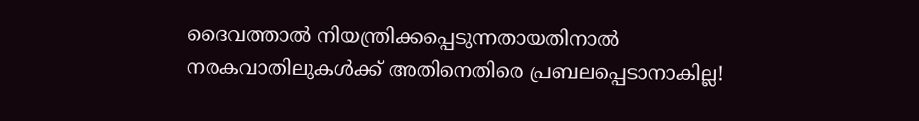ദൈവത്താൽ നിയന്ത്രിക്കപ്പെടുന്നതായതിനാൽ നരകവാതിലുകൾക്ക് അതിനെതിരെ പ്രബലപ്പെടാനാകില്ല!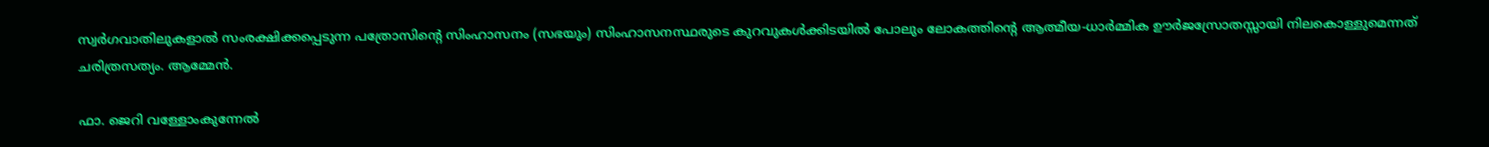സ്വർഗവാതിലുകളാൽ സംരക്ഷിക്കപ്പെടുന്ന പത്രോസിന്റെ സിംഹാസനം (സഭയും) സിംഹാസനസ്ഥരുടെ കുറവുകൾക്കിടയിൽ പോലും ലോകത്തിന്റെ ആത്മീയ-ധാർമ്മിക ഊര്‍ജസ്രോതസ്സായി നിലകൊള്ളുമെന്നത് ചരിത്രസത്യം. ആമ്മേൻ.

ഫാ. ജെറി വള്ളോംകുന്നേല്‍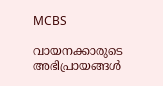MCBS

വായനക്കാരുടെ അഭിപ്രായങ്ങൾ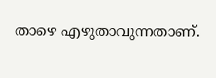താഴെ എഴുതാവുന്നതാണ്.